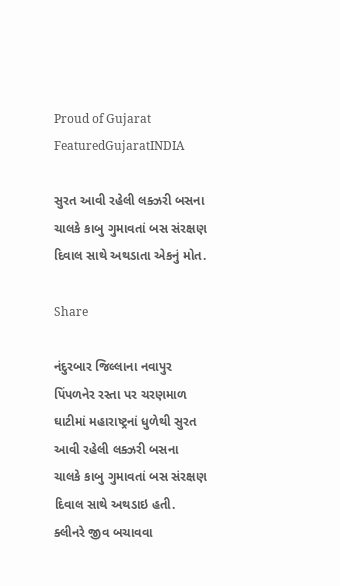Proud of Gujarat
FeaturedGujaratINDIA

સુરત આવી રહેલી લક્ઝરી બસના ચાલકે કાબુ ગુમાવતાં બસ સંરક્ષણ દિવાલ સાથે અથડાતા એકનું મોત.

Share

નંદુરબાર જિલ્લાના નવાપુર પિંપળનેર રસ્તા પર ચરણમાળ ઘાટીમાં મહારાષ્ટ્રનાં ધુળેથી સુરત આવી રહેલી લક્ઝરી બસના ચાલકે કાબુ ગુમાવતાં બસ સંરક્ષણ દિવાલ સાથે અથડાઇ હતી. ક્લીનરે જીવ બચાવવા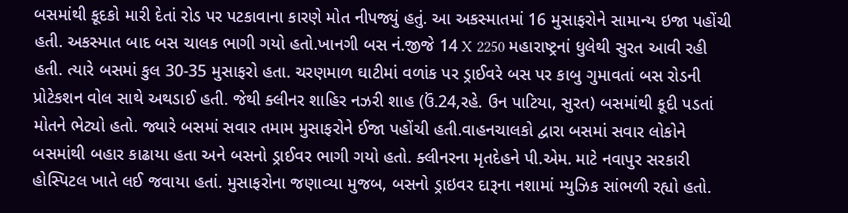બસમાંથી કૂદકો મારી દેતાં રોડ પર પટકાવાના કારણે મોત નીપજ્યું હતું. આ અકસ્માતમાં 16 મુસાફરોને સામાન્ય ઇજા પહોંચી હતી. અકસ્માત બાદ બસ ચાલક ભાગી ગયો હતો.ખાનગી બસ નં.જીજે 14 X 2250 મહારાષ્ટ્રનાં ધુલેથી સુરત આવી રહી હતી. ત્યારે બસમાં કુલ 30-35 મુસાફરો હતા. ચરણમાળ ઘાટીમાં વળાંક પર ડ્રાઈવરે બસ પર કાબુ ગુમાવતાં બસ રોડની પ્રોટેકશન વોલ સાથે અથડાઈ હતી. જેથી ક્લીનર શાહિર નઝરી શાહ (ઉં.24,રહે. ઉન પાટિયા, સુરત) બસમાંથી કૂદી પડતાં મોતને ભેટ્યો હતો. જ્યારે બસમાં સવાર તમામ મુસાફરોને ઈજા પહોંચી હતી.વાહનચાલકો દ્વારા બસમાં સવાર લોકોને બસમાંથી બહાર કાઢાયા હતા અને બસનો ડ્રાઈવર ભાગી ગયો હતો. ક્લીનરના મૃતદેહને પી.એમ. માટે નવાપુર સરકારી હોસ્પિટલ ખાતે લઈ જવાયા હતાં. મુસાફરોના જણાવ્યા મુજબ, બસનો ડ્રાઇવર દારૂના નશામાં મ્યુઝિક સાંભળી રહ્યો હતો.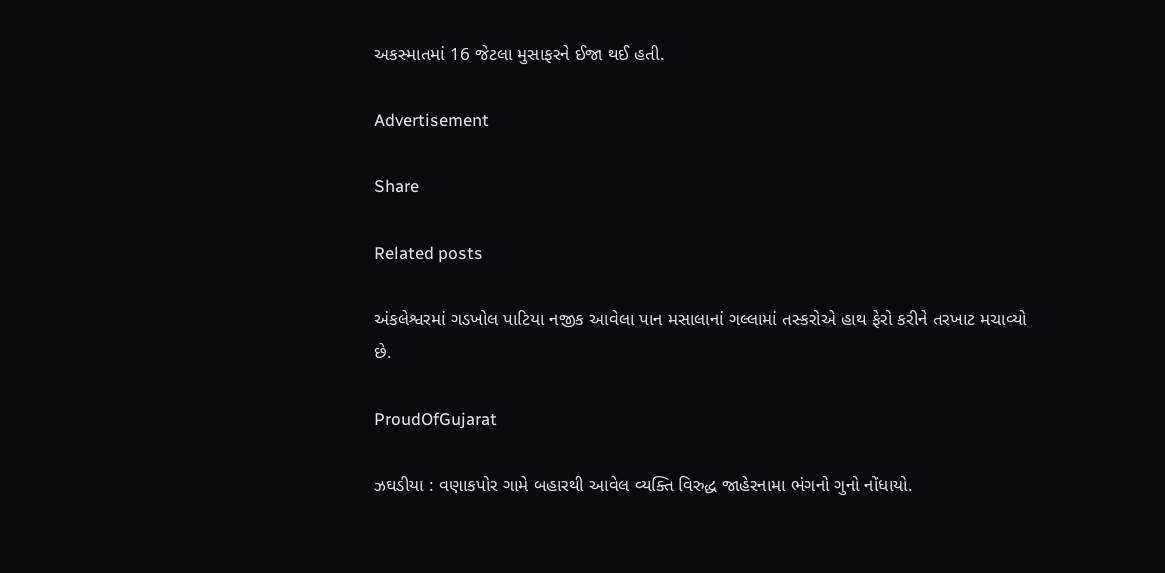અકસ્માતમાં 16 જેટલા મુસાફરને ઈજા થઈ હતી.

Advertisement

Share

Related posts

અંકલેશ્વરમાં ગડખોલ પાટિયા નજીક આવેલા પાન મસાલાનાં ગલ્લામાં તસ્કરોએ હાથ ફેરો કરીને તરખાટ મચાવ્યો છે.

ProudOfGujarat

ઝઘડીયા : વણાકપોર ગામે બહારથી આવેલ વ્યક્તિ વિરુદ્ધ જાહેરનામા ભંગનો ગુનો નોંધાયો.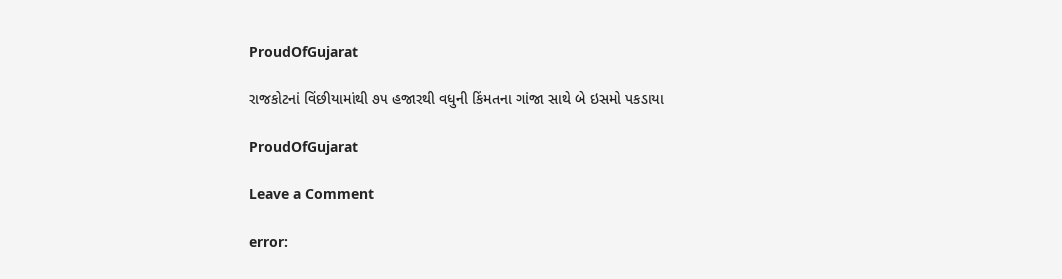ProudOfGujarat

રાજકોટનાં વિંછીયામાંથી ૭૫ હજારથી વધુની કિંમતના ગાંજા સાથે બે ઇસમો પકડાયા

ProudOfGujarat

Leave a Comment

error: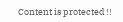Content is protected !!